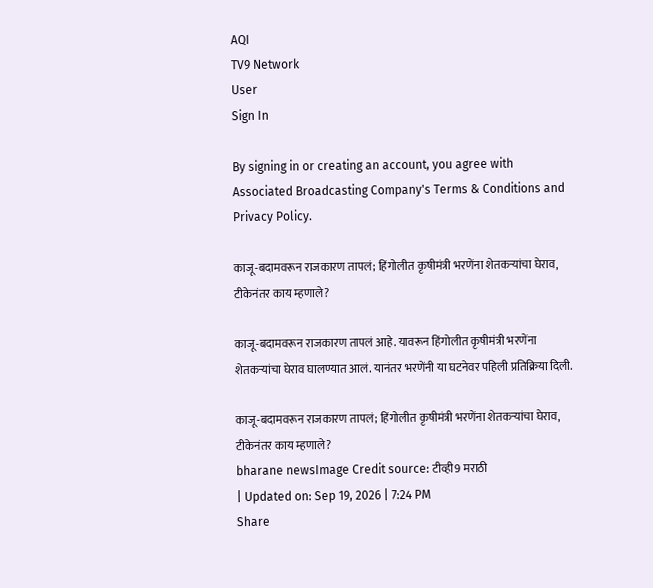AQI
TV9 Network
User
Sign In

By signing in or creating an account, you agree with Associated Broadcasting Company's Terms & Conditions and Privacy Policy.

काजू-बदामवरून राजकारण तापलं; हिंगोलीत कृषीमंत्री भरणेंना शेतकऱ्यांचा घेराव, टीकेनंतर काय म्हणाले?

काजू-बदामवरून राजकारण तापलं आहे. यावरून हिंगोलीत कृषीमंत्री भरणेंना शेतकऱ्यांचा घेराव घालण्यात आलं. यानंतर भरणेंनी या घटनेवर पहिली प्रतिक्रिया दिली.

काजू-बदामवरून राजकारण तापलं; हिंगोलीत कृषीमंत्री भरणेंना शेतकऱ्यांचा घेराव, टीकेनंतर काय म्हणाले?
bharane newsImage Credit source: टीव्ही9 मराठी
| Updated on: Sep 19, 2026 | 7:24 PM
Share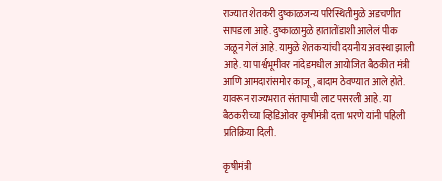राज्यात शेतकरी दुष्काळजन्य परिस्थितीमुळे अडचणीत सापडला आहे. दुष्काळामुळे हातातोंडाशी आलेलं पीक जळून गेलं आहे. यामुळे शेतकऱ्यांची दयनीय अवस्था झाली आहे. या पार्श्वभूमीवर नांदेडमधील आयोजित बैठकीत मंत्री आणि आमदारांसमोर काजू, बादाम ठेवण्यात आले होते. यावरून राज्यभरात संतापाची लाट पसरली आहे. या बैठकरीच्या व्हिडिओवर कृषीमंत्री दत्ता भरणे यांनी पहिली प्रतिक्रिया दिली.

कृषीमंत्री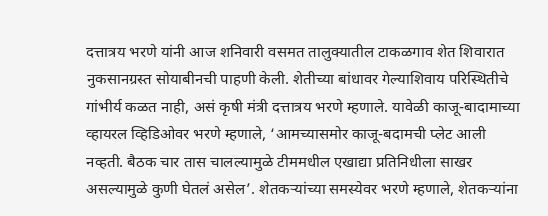दत्तात्रय भरणे यांनी आज शनिवारी वसमत तालुक्यातील टाकळगाव शेत शिवारात नुकसानग्रस्त सोयाबीनची पाहणी केली. शेतीच्या बांधावर गेल्याशिवाय परिस्थितीचे गांभीर्य कळत नाही, असं कृषी मंत्री दत्तात्रय भरणे म्हणाले. यावेळी काजू-बादामाच्या व्हायरल व्हिडिओवर भरणे म्हणाले, ‘आमच्यासमोर काजू-बदामची प्लेट आली नव्हती. बैठक चार तास चालल्यामुळे टीममधील एखाद्या प्रतिनिधीला साखर असल्यामुळे कुणी घेतलं असेल’. शेतकऱ्यांच्या समस्येवर भरणे म्हणाले, शेतकऱ्यांना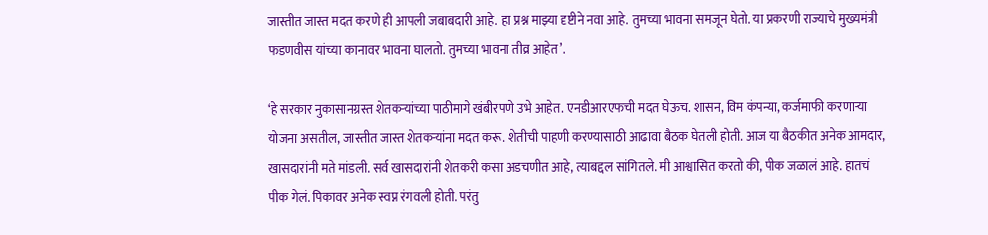जास्तीत जास्त मदत करणे ही आपली जबाबदारी आहे. हा प्रश्न माझ्या दृष्टीने नवा आहे. तुमच्या भावना समजून घेतो. या प्रकरणी राज्याचे मुख्यमंत्री फडणवीस यांच्या कानावर भावना घालतो. तुमच्या भावना तीव्र आहेत’.

‘हे सरकार नुकासानग्रस्त शेतकऱ्यांच्या पाठीमागे खंबीरपणे उभे आहेत. एनडीआरएफची मदत घेऊच. शासन, विम कंपन्या, कर्जमाफी करणाऱ्या योजना असतील, जास्तीत जास्त शेतकऱ्यांना मदत करू. शेतीची पाहणी करण्यासाठी आढावा बैठक घेतली होती. आज या बैठकीत अनेक आमदार, खासदारांनी मते मांडली. सर्व खासदारांनी शेतकरी कसा अडचणीत आहे, त्याबद्दल सांगितले. मी आश्वासित करतो की, पीक जळालं आहे. हातचं पीक गेलं. पिकावर अनेक स्वप्न रंगवली होती. परंतु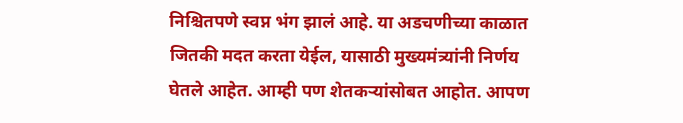निश्चितपणे स्वप्न भंग झालं आहे. या अडचणीच्या काळात जितकी मदत करता येईल, यासाठी मुख्यमंत्र्‍यांनी निर्णय घेतले आहेत. आम्ही पण शेतकऱ्यांसोबत आहोत. आपण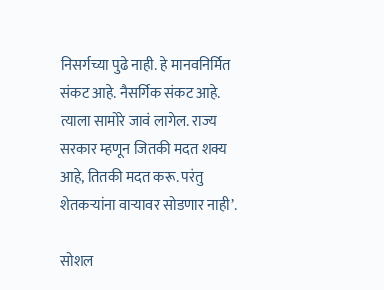निसर्गच्या पुढे नाही. हे मानवनिर्मित संकट आहे. नैसर्गिक संकट आहे. त्याला सामोरे जावं लागेल. राज्य सरकार म्हणून जितकी मदत शक्य आहे, तितकी मदत करू. परंतु शेतकऱ्यांना वाऱ्यावर सोडणार नाही’.

सोशल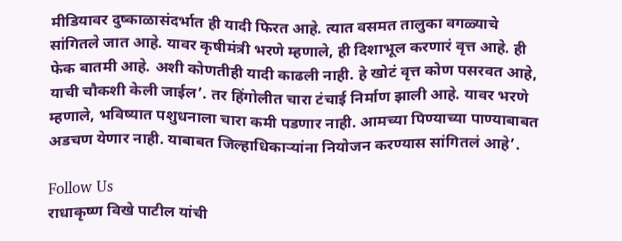मीडियावर दुष्काळासंदर्भात ही यादी फिरत आहे. त्यात वसमत तालुका वगळ्याचे सांगितले जात आहे. यावर कृषीमंत्री भरणे म्हणाले, ही दिशाभूल करणारं वृत्त आहे. ही फेक बातमी आहे. अशी कोणतीही यादी काढली नाही. हे खोटं वृत्त कोण पसरवत आहे, याची चौकशी केली जाईल’. तर हिंगोलीत चारा टंचाई निर्माण झाली आहे. यावर भरणे म्हणाले, भविष्यात पशुधनाला चारा कमी पडणार नाही. आमच्या पिण्याच्या पाण्याबाबत अडचण येणार नाही. याबाबत जिल्हाधिकाऱ्यांना नियोजन करण्यास सांगितलं आहे’.

Follow Us
राधाकृष्ण विखे पाटील यांची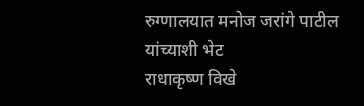रुग्णालयात मनोज जरांगे पाटील यांच्याशी भेट
राधाकृष्ण विखे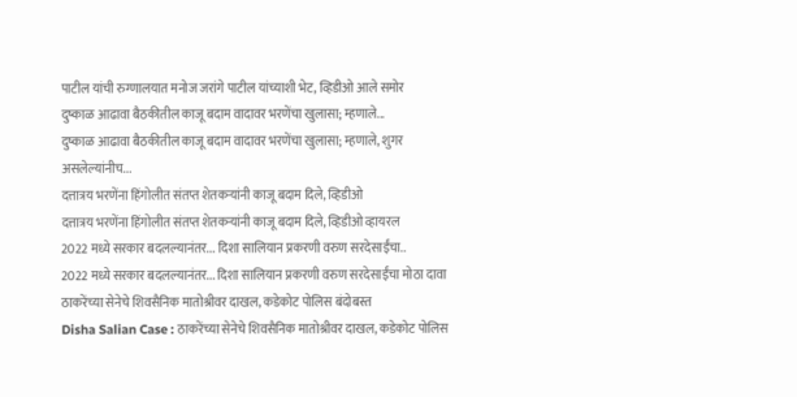पाटील यांची रुग्णालयात मनोज जरांगे पाटील यांच्याशी भेट, व्हिडीओ आले समोर
दुष्काळ आढावा बैठकीतील काजू बदाम वादावर भरणेंचा खुलासा; म्हणाले...
दुष्काळ आढावा बैठकीतील काजू बदाम वादावर भरणेंचा खुलासा; म्हणाले, शुगर असलेल्यांनीच...
दत्तात्रय भरणेंना हिंगोलीत संतप्त शेतकऱ्यांनी काजू बदाम दिले, व्हिडीओ
दत्तात्रय भरणेंना हिंगोलीत संतप्त शेतकऱ्यांनी काजू बदाम दिले, व्हिडीओ व्हायरल
2022 मध्ये सरकार बदलल्यानंतर... दिशा सालियान प्रकरणी वरुण सरदेसाईंचा..
2022 मध्ये सरकार बदलल्यानंतर... दिशा सालियान प्रकरणी वरुण सरदेसाईंचा मोठा दावा
ठाकरेंच्या सेनेचे शिवसैनिक मातोश्रीवर दाखल, कडेकोट पोलिस बंदोबस्त
Disha Salian Case : ठाकरेंच्या सेनेचे शिवसैनिक मातोश्रीवर दाखल, कडेकोट पोलिस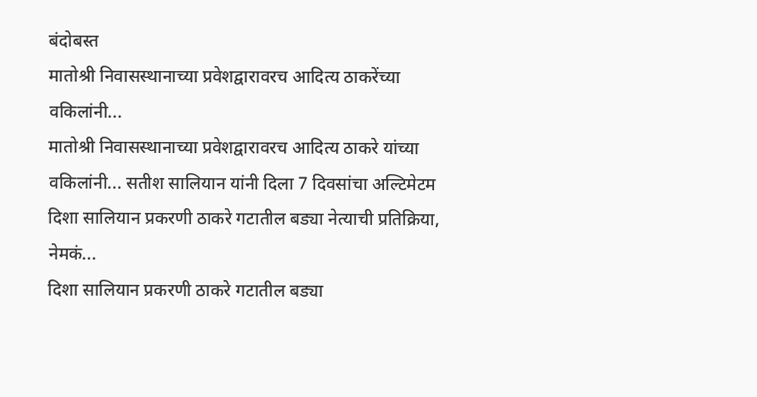बंदोबस्त
मातोश्री निवासस्थानाच्या प्रवेशद्वारावरच आदित्य ठाकरेंच्या वकिलांनी...
मातोश्री निवासस्थानाच्या प्रवेशद्वारावरच आदित्य ठाकरे यांच्या वकिलांनी... सतीश सालियान यांनी दिला 7 दिवसांचा अल्टिमेटम
दिशा सालियान प्रकरणी ठाकरे गटातील बड्या नेत्याची प्रतिक्रिया, नेमकं...
दिशा सालियान प्रकरणी ठाकरे गटातील बड्या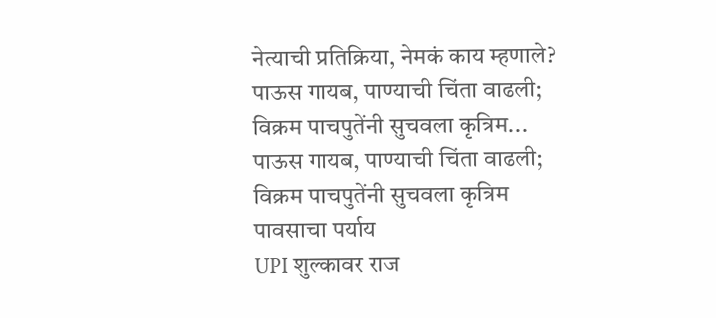नेत्याची प्रतिक्रिया, नेमकं काय म्हणाले?
पाऊस गायब, पाण्याची चिंता वाढली; विक्रम पाचपुतेंनी सुचवला कृत्रिम...
पाऊस गायब, पाण्याची चिंता वाढली; विक्रम पाचपुतेंनी सुचवला कृत्रिम पावसाचा पर्याय
UPI शुल्कावर राज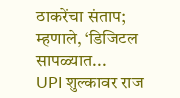ठाकरेंचा संताप; म्हणाले, ‘डिजिटल सापळ्यात...
UPI शुल्कावर राज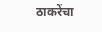ठाकरेंचा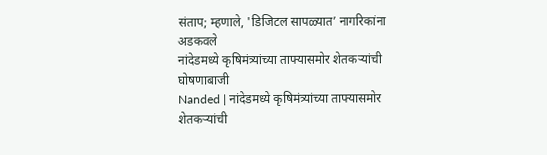संताप; म्हणाले, 'डिजिटल सापळ्यात’ नागरिकांना अडकवले
नांदेडमध्ये कृषिमंत्र्यांच्या ताफ्यासमोर शेतकऱ्यांची घोषणाबाजी
Nanded | नांदेडमध्ये कृषिमंत्र्यांच्या ताफ्यासमोर शेतकऱ्यांची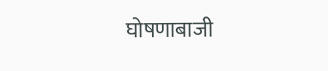घोषणाबाजी